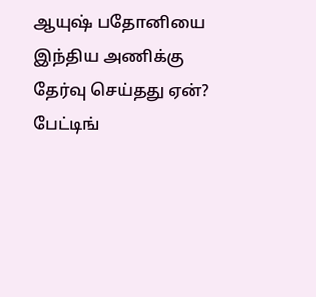ஆயுஷ் பதோனியை இந்திய அணிக்கு தேர்வு செய்தது ஏன்? பேட்டிங்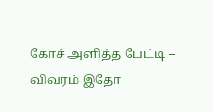கோச் அளித்த பேட்டி – விவரம் இதோ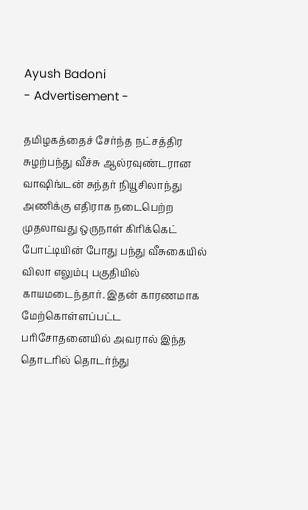Ayush Badoni
- Advertisement -

தமிழகத்தைச் சேர்ந்த நட்சத்திர சுழற்பந்து வீச்சு ஆல்ரவுண்டரான வாஷிங்டன் சுந்தர் நியூசிலாந்து அணிக்கு எதிராக நடைபெற்ற முதலாவது ஒருநாள் கிரிக்கெட் போட்டியின் போது பந்து வீசுகையில் விலா எலும்பு பகுதியில் காயமடைந்தார். இதன் காரணமாக மேற்கொள்ளப்பட்ட பரிசோதனையில் அவரால் இந்த தொடரில் தொடர்ந்து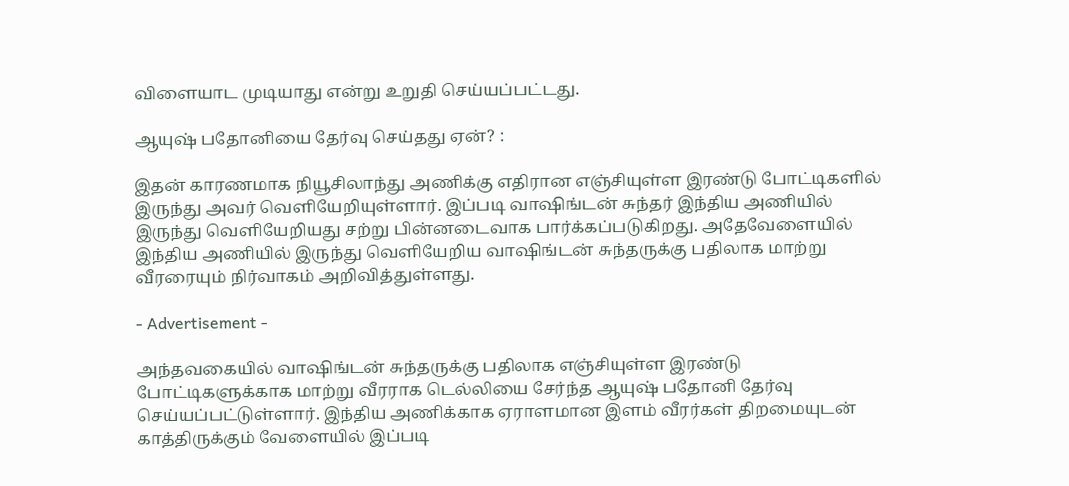விளையாட முடியாது என்று உறுதி செய்யப்பட்டது.

ஆயுஷ் பதோனியை தேர்வு செய்தது ஏன்? :

இதன் காரணமாக நியூசிலாந்து அணிக்கு எதிரான எஞ்சியுள்ள இரண்டு போட்டிகளில் இருந்து அவர் வெளியேறியுள்ளார். இப்படி வாஷிங்டன் சுந்தர் இந்திய அணியில் இருந்து வெளியேறியது சற்று பின்னடைவாக பார்க்கப்படுகிறது. அதேவேளையில் இந்திய அணியில் இருந்து வெளியேறிய வாஷிங்டன் சுந்தருக்கு பதிலாக மாற்று வீரரையும் நிர்வாகம் அறிவித்துள்ளது.

- Advertisement -

அந்தவகையில் வாஷிங்டன் சுந்தருக்கு பதிலாக எஞ்சியுள்ள இரண்டு போட்டிகளுக்காக மாற்று வீரராக டெல்லியை சேர்ந்த ஆயுஷ் பதோனி தேர்வு செய்யப்பட்டுள்ளார். இந்திய அணிக்காக ஏராளமான இளம் வீரர்கள் திறமையுடன் காத்திருக்கும் வேளையில் இப்படி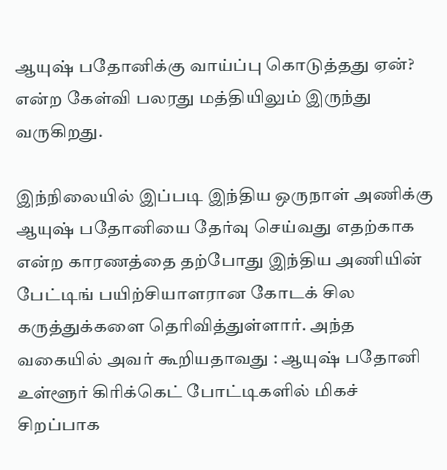ஆயுஷ் பதோனிக்கு வாய்ப்பு கொடுத்தது ஏன்? என்ற கேள்வி பலரது மத்தியிலும் இருந்து வருகிறது.

இந்நிலையில் இப்படி இந்திய ஒருநாள் அணிக்கு ஆயுஷ் பதோனியை தேர்வு செய்வது எதற்காக என்ற காரணத்தை தற்போது இந்திய அணியின் பேட்டிங் பயிற்சியாளரான கோடக் சில கருத்துக்களை தெரிவித்துள்ளார். அந்த வகையில் அவர் கூறியதாவது : ஆயுஷ் பதோனி உள்ளூர் கிரிக்கெட் போட்டிகளில் மிகச் சிறப்பாக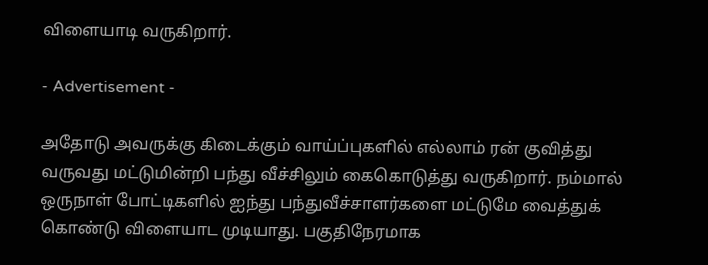விளையாடி வருகிறார்.

- Advertisement -

அதோடு அவருக்கு கிடைக்கும் வாய்ப்புகளில் எல்லாம் ரன் குவித்து வருவது மட்டுமின்றி பந்து வீச்சிலும் கைகொடுத்து வருகிறார். நம்மால் ஒருநாள் போட்டிகளில் ஐந்து பந்துவீச்சாளர்களை மட்டுமே வைத்துக் கொண்டு விளையாட முடியாது. பகுதிநேரமாக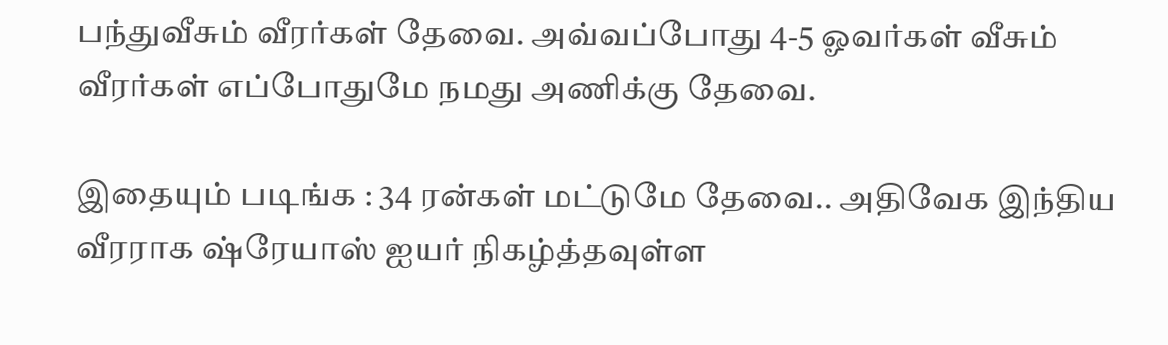பந்துவீசும் வீரர்கள் தேவை. அவ்வப்போது 4-5 ஓவர்கள் வீசும் வீரர்கள் எப்போதுமே நமது அணிக்கு தேவை.

இதையும் படிங்க : 34 ரன்கள் மட்டுமே தேவை.. அதிவேக இந்திய வீரராக ஷ்ரேயாஸ் ஐயர் நிகழ்த்தவுள்ள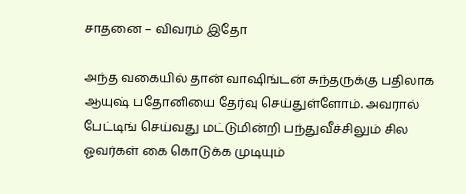சாதனை – விவரம் இதோ

அந்த வகையில் தான் வாஷிங்டன் சுந்தருக்கு பதிலாக ஆயுஷ் பதோனியை தேர்வு செய்துள்ளோம். அவரால் பேட்டிங் செய்வது மட்டுமின்றி பந்துவீச்சிலும் சில ஓவர்கள் கை கொடுக்க முடியும்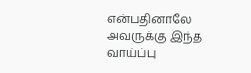என்பதினாலே அவருக்கு இந்த வாய்ப்பு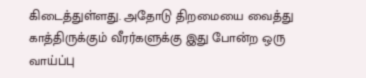கிடைத்துள்ளது. அதோடு திறமையை வைத்து காத்திருக்கும் வீரர்களுக்கு இது போன்ற ஒரு வாய்ப்பு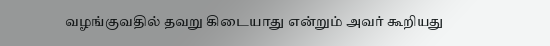வழங்குவதில் தவறு கிடையாது என்றும் அவர் கூறியது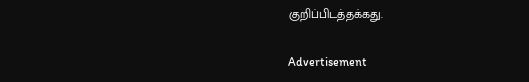குறிப்பிடத்தக்கது.

Advertisement